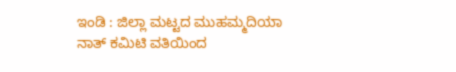ಇಂಡಿ : ಜಿಲ್ಲಾ ಮಟ್ಟದ ಮುಹಮ್ಮದಿಯಾ ನಾತ್ ಕಮಿಟಿ ವತಿಯಿಂದ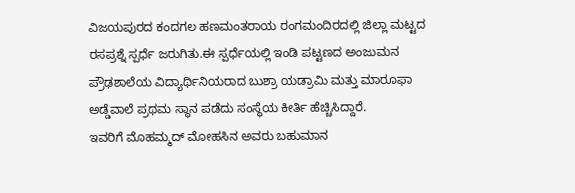ವಿಜಯಪುರದ ಕಂದಗಲ ಹಣಮಂತರಾಯ ರಂಗಮಂದಿರದಲ್ಲಿ ಜಿಲ್ಲಾ ಮಟ್ಟದ ರಸಪ್ರಶ್ನೆ ಸ್ಪರ್ಧೆ ಜರುಗಿತು.ಈ ಸ್ಪರ್ಧೆಯಲ್ಲಿ ಇಂಡಿ ಪಟ್ಟಣದ ಅಂಜುಮನ ಪ್ರೌಢಶಾಲೆಯ ವಿದ್ಯಾರ್ಥಿನಿಯರಾದ ಬುಶ್ರಾ ಯಡ್ರಾಮಿ ಮತ್ತು ಮಾರೂಫಾ ಅಡ್ಡೆವಾಲೆ ಪ್ರಥಮ ಸ್ಥಾನ ಪಡೆದು ಸಂಸ್ಥೆಯ ಕೀರ್ತಿ ಹೆಚ್ಚಿಸಿದ್ದಾರೆ.
ಇವರಿಗೆ ಮೊಹಮ್ಮದ್ ಮೋಹಸಿನ ಅವರು ಬಹುಮಾನ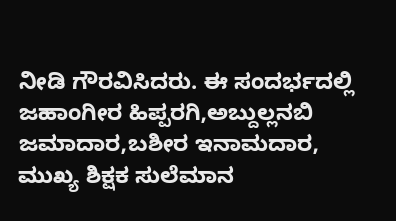ನೀಡಿ ಗೌರವಿಸಿದರು. ಈ ಸಂದರ್ಭದಲ್ಲಿ ಜಹಾಂಗೀರ ಹಿಪ್ಪರಗಿ,ಅಬ್ದುಲ್ಲನಬಿ ಜಮಾದಾರ,ಬಶೀರ ಇನಾಮದಾರ, ಮುಖ್ಯ ಶಿಕ್ಷಕ ಸುಲೆಮಾನ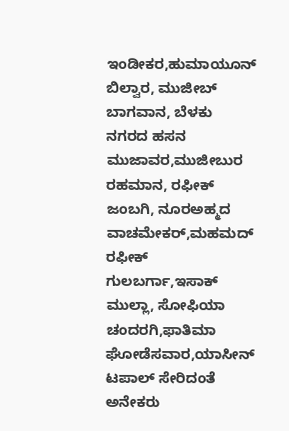ಇಂಡೀಕರ,ಹುಮಾಯೂನ್ ಬಿಲ್ವಾರ, ಮುಜೀಬ್ ಬಾಗವಾನ, ಬೆಳಕು ನಗರದ ಹಸನ ಮುಜಾವರ,ಮುಜೀಬುರ ರಹಮಾನ, ರಫೀಕ್ ಜಂಬಗಿ, ನೂರಅಹ್ಮದ ವಾಚಮೇಕರ್,ಮಹಮದ್ ರಫೀಕ್ ಗುಲಬರ್ಗಾ,ಇಸಾಕ್ ಮುಲ್ಲಾ, ಸೋಫಿಯಾ ಚಂದರಗಿ,ಫಾತಿಮಾ ಘೋಡೆಸವಾರ,ಯಾಸೀನ್ ಟಪಾಲ್ ಸೇರಿದಂತೆ ಅನೇಕರು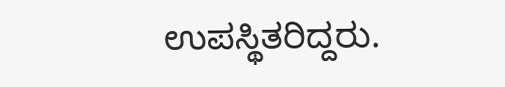ಉಪಸ್ಥಿತರಿದ್ದರು.